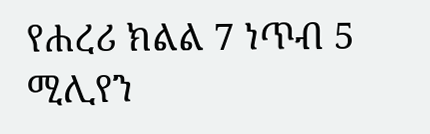የሐረሪ ክልል 7 ነጥብ 5 ሚሊየን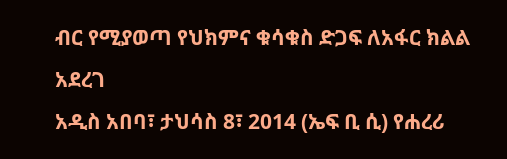ብር የሚያወጣ የህክምና ቁሳቁስ ድጋፍ ለአፋር ክልል አደረገ
አዲስ አበባ፣ ታህሳስ 8፣ 2014 (ኤፍ ቢ ሲ) የሐረሪ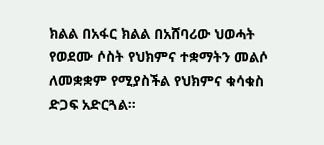ክልል በአፋር ክልል በአሸባሪው ህወሓት የወደሙ ሶስት የህክምና ተቋማትን መልሶ ለመቋቋም የሚያስችል የህክምና ቁሳቁስ ድጋፍ አድርጓል።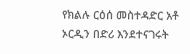የክልሉ ርዕሰ መስተዳድር አቶ ኦርዲን በድሪ እንደተናገሩት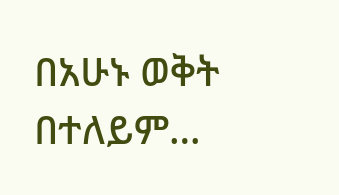በአሁኑ ወቅት በተለይም…